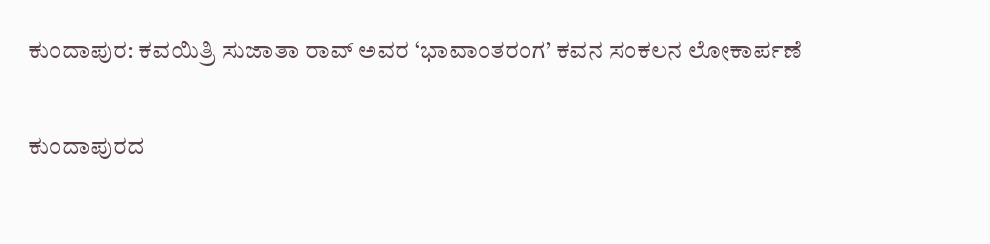ಕುಂದಾಪುರ: ಕವಯಿತ್ರಿ ಸುಜಾತಾ ರಾವ್ ಅವರ ‘ಭಾವಾಂತರಂಗ’ ಕವನ ಸಂಕಲನ ಲೋಕಾರ್ಪಣೆ

ಕುಂದಾಪುರದ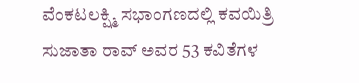ವೆಂಕಟಲಕ್ಷ್ಮಿ ಸಭಾಂಗಣದಲ್ಲಿ ಕವಯಿತ್ರಿ ಸುಜಾತಾ ರಾವ್ ಅವರ 53 ಕವಿತೆಗಳ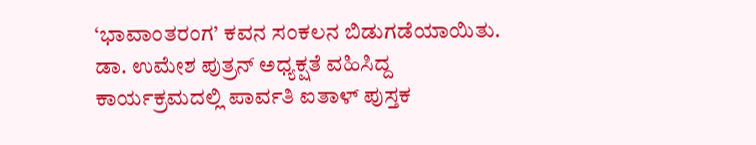‘ಭಾವಾಂತರಂಗ’ ಕವನ ಸಂಕಲನ ಬಿಡುಗಡೆಯಾಯಿತು. ಡಾ. ಉಮೇಶ ಪುತ್ರನ್ ಅಧ್ಯಕ್ಷತೆ ವಹಿಸಿದ್ದ ಕಾರ್ಯಕ್ರಮದಲ್ಲಿ ಪಾರ್ವತಿ ಐತಾಳ್ ಪುಸ್ತಕ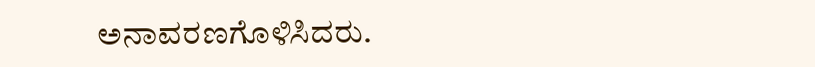ಅನಾವರಣಗೊಳಿಸಿದರು.